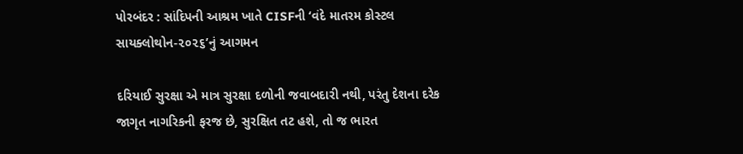પોરબંદર : સાંદિપની આશ્રમ ખાતે CISFની ‘વંદે માતરમ કોસ્ટલ સાયક્લોથોન-૨૦૨૬’નું આગમન

દરિયાઈ સુરક્ષા એ માત્ર સુરક્ષા દળોની જવાબદારી નથી, પરંતુ દેશના દરેક જાગૃત નાગરિકની ફરજ છે, સુરક્ષિત તટ હશે, તો જ ભારત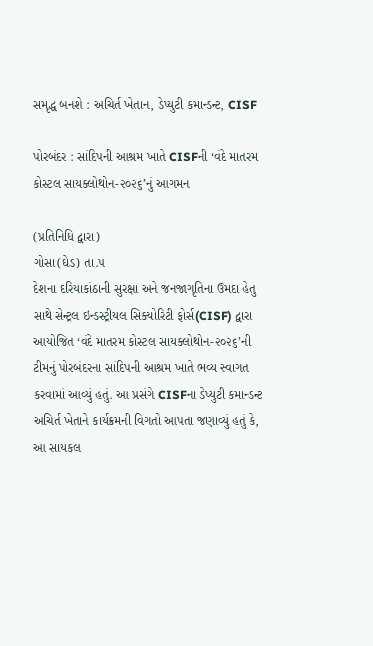સમૃદ્ધ બનશે : અચિર્ત ખેતાન, ડેપ્યુટી કમાન્ડન્ટ, CISF

પોરબંદર : સાંદિપની આશ્રમ ખાતે CISFની ‘વંદે માતરમ કોસ્ટલ સાયક્લોથોન-૨૦૨૬’નું આગમન

(પ્રતિનિધિ દ્વારા)
ગોસા(ઘેડ) તા.૫
દેશના દરિયાકાંઠાની સુરક્ષા અને જનજાગૃતિના ઉમદા હેતુ સાથે સેન્ટ્રલ ઇન્ડસ્ટ્રીયલ સિક્યોરિટી ફોર્સ(CISF) દ્વારા આયોજિત ‘વંદે માતરમ કોસ્ટલ સાયક્લોથોન-૨૦૨૬’ની ટીમનું પોરબંદરના સાંદિપની આશ્રમ ખાતે ભવ્ય સ્વાગત કરવામાં આવ્યું હતું. આ પ્રસંગે CISFના ડેપ્યુટી કમાન્ડન્ટ અચિર્ત ખેતાને કાર્યક્રમની વિગતો આપતા જણાવ્યું હતું કે, આ સાયકલ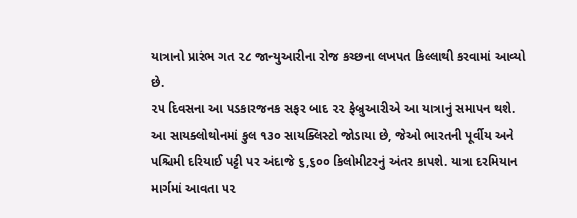યાત્રાનો પ્રારંભ ગત ૨૮ જાન્યુઆરીના રોજ કચ્છના લખપત કિલ્લાથી કરવામાં આવ્યો છે.
૨૫ દિવસના આ પડકારજનક સફર બાદ ૨૨ ફેબ્રુઆરીએ આ યાત્રાનું સમાપન થશે. આ સાયક્લોથોનમાં કુલ ૧૩૦ સાયક્લિસ્ટો જોડાયા છે, જેઓ ભારતની પૂર્વીય અને પશ્ચિમી દરિયાઈ પટ્ટી પર અંદાજે ૬,૬૦૦ કિલોમીટરનું અંતર કાપશે. યાત્રા દરમિયાન માર્ગમાં આવતા ૫૨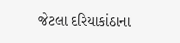જેટલા દરિયાકાંઠાના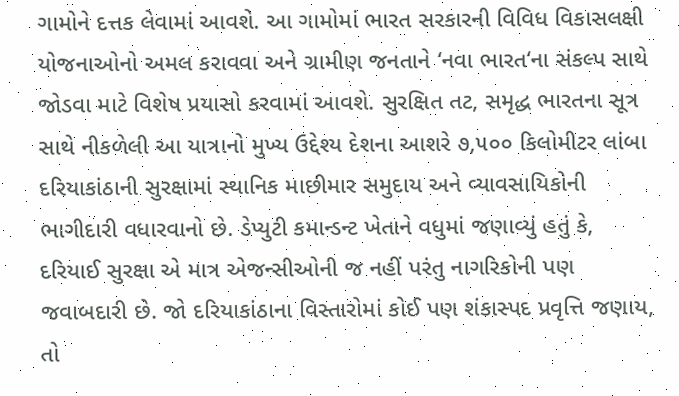ગામોને દત્તક લેવામાં આવશે. આ ગામોમાં ભારત સરકારની વિવિધ વિકાસલક્ષી યોજનાઓનો અમલ કરાવવા અને ગ્રામીણ જનતાને ‘નવા ભારત‘ના સંકલ્પ સાથે જોડવા માટે વિશેષ પ્રયાસો કરવામાં આવશે. સુરક્ષિત તટ, સમૃદ્ધ ભારતના સૂત્ર સાથે નીકળેલી આ યાત્રાનો મુખ્ય ઉદ્દેશ્ય દેશના આશરે ૭,૫૦૦ કિલોમીટર લાંબા દરિયાકાંઠાની સુરક્ષામાં સ્થાનિક માછીમાર સમુદાય અને વ્યાવસાયિકોની ભાગીદારી વધારવાનો છે. ડેપ્યુટી કમાન્ડન્ટ ખેતાને વધુમાં જણાવ્યું હતું કે, દરિયાઈ સુરક્ષા એ માત્ર એજન્સીઓની જ નહીં પરંતુ નાગરિકોની પણ જવાબદારી છે. જો દરિયાકાંઠાના વિસ્તારોમાં કોઈ પણ શંકાસ્પદ પ્રવૃત્તિ જણાય, તો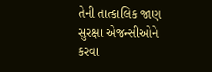તેની તાત્કાલિક જાણ સુરક્ષા એજન્સીઓને કરવા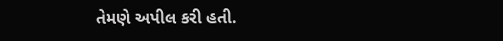તેમણે અપીલ કરી હતી.